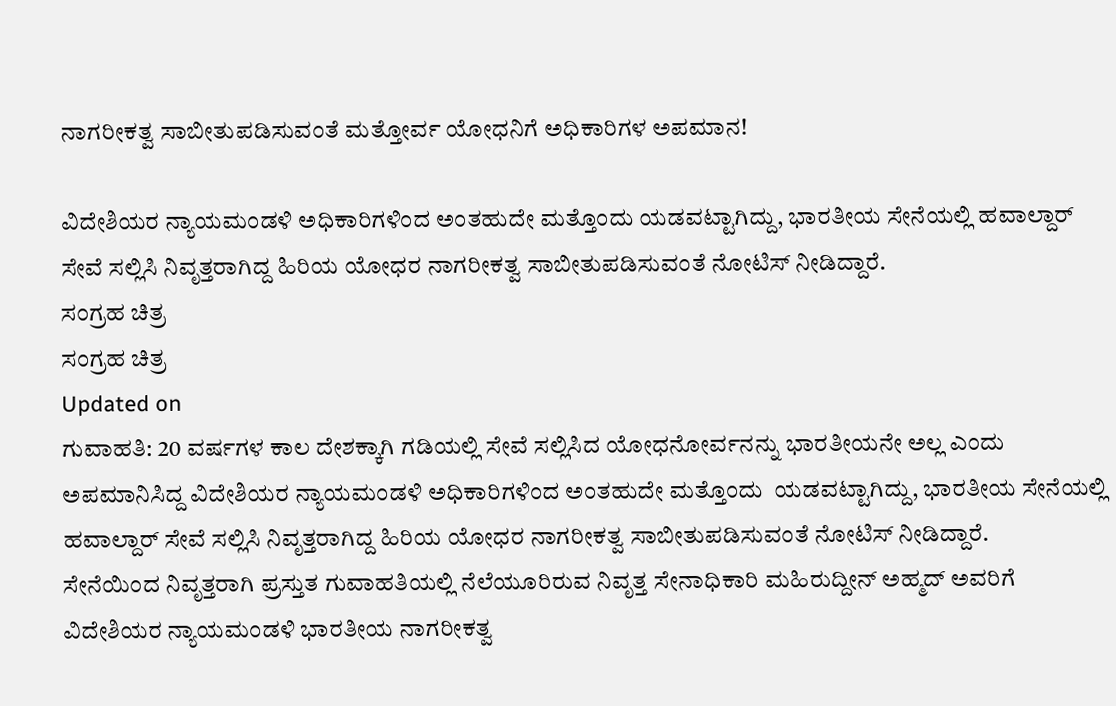ನಾಗರೀಕತ್ವ ಸಾಬೀತುಪಡಿಸುವಂತೆ ಮತ್ತೋರ್ವ ಯೋಧನಿಗೆ ಅಧಿಕಾರಿಗಳ ಅಪಮಾನ!

ವಿದೇಶಿಯರ ನ್ಯಾಯಮಂಡಳಿ ಅಧಿಕಾರಿಗಳಿಂದ ಅಂತಹುದೇ ಮತ್ತೊಂದು ಯಡವಟ್ಟಾಗಿದ್ದು, ಭಾರತೀಯ ಸೇನೆಯಲ್ಲಿ ಹವಾಲ್ದಾರ್ ಸೇವೆ ಸಲ್ಲಿಸಿ ನಿವೃತ್ತರಾಗಿದ್ದ ಹಿರಿಯ ಯೋಧರ ನಾಗರೀಕತ್ವ ಸಾಬೀತುಪಡಿಸುವಂತೆ ನೋಟಿಸ್ ನೀಡಿದ್ದಾರೆ.
ಸಂಗ್ರಹ ಚಿತ್ರ
ಸಂಗ್ರಹ ಚಿತ್ರ
Updated on
ಗುವಾಹತಿ: 20 ವರ್ಷಗಳ ಕಾಲ ದೇಶಕ್ಕಾಗಿ ಗಡಿಯಲ್ಲಿ ಸೇವೆ ಸಲ್ಲಿಸಿದ ಯೋಧನೋರ್ವನನ್ನು ಭಾರತೀಯನೇ ಅಲ್ಲ ಎಂದು ಅಪಮಾನಿಸಿದ್ದ ವಿದೇಶಿಯರ ನ್ಯಾಯಮಂಡಳಿ ಅಧಿಕಾರಿಗಳಿಂದ ಅಂತಹುದೇ ಮತ್ತೊಂದು  ಯಡವಟ್ಟಾಗಿದ್ದು, ಭಾರತೀಯ ಸೇನೆಯಲ್ಲಿ ಹವಾಲ್ದಾರ್ ಸೇವೆ ಸಲ್ಲಿಸಿ ನಿವೃತ್ತರಾಗಿದ್ದ ಹಿರಿಯ ಯೋಧರ ನಾಗರೀಕತ್ವ ಸಾಬೀತುಪಡಿಸುವಂತೆ ನೋಟಿಸ್ ನೀಡಿದ್ದಾರೆ.
ಸೇನೆಯಿಂದ ನಿವೃತ್ತರಾಗಿ ಪ್ರಸ್ತುತ ಗುವಾಹತಿಯಲ್ಲಿ ನೆಲೆಯೂರಿರುವ ನಿವೃತ್ತ ಸೇನಾಧಿಕಾರಿ ಮಹಿರುದ್ದೀನ್ ಅಹ್ಮದ್ ಅವರಿಗೆ ವಿದೇಶಿಯರ ನ್ಯಾಯಮಂಡಳಿ ಭಾರತೀಯ ನಾಗರೀಕತ್ವ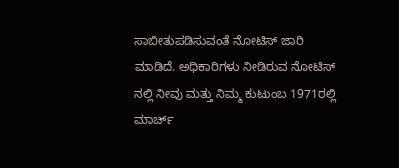ಸಾಬೀತುಪಡಿಸುವಂತೆ ನೋಟಿಸ್ ಜಾರಿ  ಮಾಡಿದೆ. ಅಧಿಕಾರಿಗಳು ನೀಡಿರುವ ನೋಟಿಸ್ ನಲ್ಲಿ ನೀವು ಮತ್ತು ನಿಮ್ಮ ಕುಟುಂಬ 1971ರಲ್ಲಿ ಮಾರ್ಚ್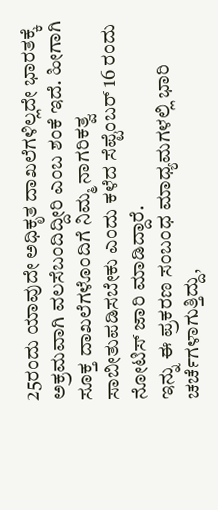25ರಂದು ಯಾವುದೇ ಅಧಿಕೃತ ದಾಖಲೆಗಳಿಲ್ಲದೇ ಭಾರತಕ್ಕೆ ಅಕ್ರಮವಾಗಿ ವಲಸೆಬಂದಿದ್ದೀರಿ ಎಂಬ ಶಂಕೆ ಇದೆ. ಹೀಗಾಗಿ  ಸೂಕ್ತ ದಾಖಲೆಗಳೊಂದಿಗೆ ನಿಮ್ಮ ನಾಗರಿಕತ್ವ ಸಾಬೀತುಪಡಿಸಬೇಕು ಎಂದು ಕಳೆದ ಸೆಪ್ಟೆಂಬರ್ 16 ರಂದು ನೋಟಿಸ್ ಜಾರಿ ಮಾಡಿದ್ದಾರೆ.
ಇನ್ನು ಈ ಪ್ರಕರಣ ಸಂಬಂಧ ಮಾಧ್ಯಮಗಳಲ್ಲಿ ಭಾರಿ ಚರ್ಚೆಗಳಾಗುತ್ತಿದ್ದು,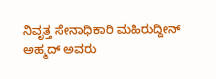ನಿವೃತ್ತ ಸೇನಾಧಿಕಾರಿ ಮಹಿರುದ್ದೀನ್ ಅಹ್ಮದ್ ಅವರು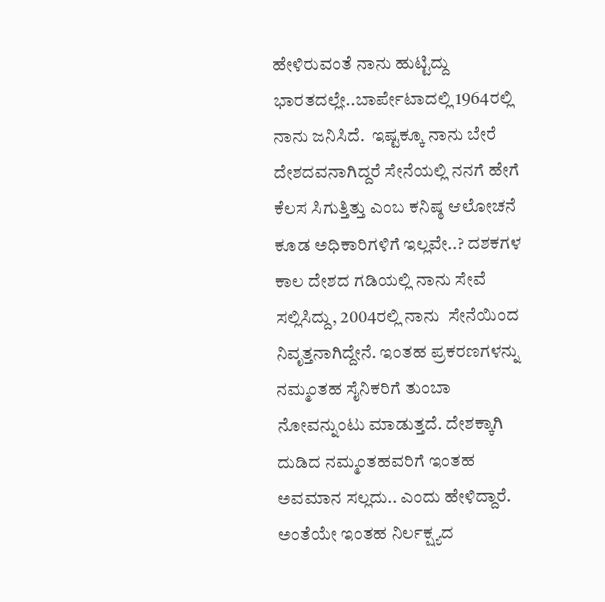ಹೇಳಿರುವಂತೆ ನಾನು ಹುಟ್ಟಿದ್ದು ಭಾರತದಲ್ಲೇ..ಬಾರ್ಪೇಟಾದಲ್ಲಿ 1964ರಲ್ಲಿ ನಾನು ಜನಿಸಿದೆ.  ಇಷ್ಟಕ್ಕೂ ನಾನು ಬೇರೆ ದೇಶದವನಾಗಿದ್ದರೆ ಸೇನೆಯಲ್ಲಿ ನನಗೆ ಹೇಗೆ ಕೆಲಸ ಸಿಗುತ್ತಿತ್ತು ಎಂಬ ಕನಿಷ್ಠ ಆಲೋಚನೆ ಕೂಡ ಅಧಿಕಾರಿಗಳಿಗೆ ಇಲ್ಲವೇ..? ದಶಕಗಳ ಕಾಲ ದೇಶದ ಗಡಿಯಲ್ಲಿ ನಾನು ಸೇವೆ ಸಲ್ಲಿಸಿದ್ದು, 2004ರಲ್ಲಿ ನಾನು  ಸೇನೆಯಿಂದ ನಿವೃತ್ತನಾಗಿದ್ದೇನೆ. ಇಂತಹ ಪ್ರಕರಣಗಳನ್ನು ನಮ್ಮಂತಹ ಸೈನಿಕರಿಗೆ ತುಂಬಾ ನೋವನ್ನುಂಟು ಮಾಡುತ್ತದೆ. ದೇಶಕ್ಕಾಗಿ ದುಡಿದ ನಮ್ಮಂತಹವರಿಗೆ ಇಂತಹ ಅವಮಾನ ಸಲ್ಲದು.. ಎಂದು ಹೇಳಿದ್ದಾರೆ.
ಅಂತೆಯೇ ಇಂತಹ ನಿರ್ಲಕ್ಷ್ಯದ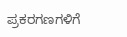ಪ್ರಕರಗಣಗಳಿಗೆ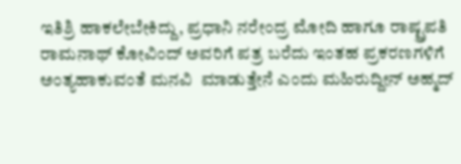ಇತಿಶ್ರಿ ಹಾಕಲೇಬೇಕಿದ್ದು, ಪ್ರಧಾನಿ ನರೇಂದ್ರ ಮೋದಿ ಹಾಗೂ ರಾಷ್ಟ್ರಪತಿ ರಾಮನಾಥ್ ಕೋವಿಂದ್ ಅವರಿಗೆ ಪತ್ರ ಬರೆದು ಇಂತಹ ಪ್ರಕರಣಗಳಿಗೆ ಅಂತ್ಯಹಾಕುವಂತೆ ಮನವಿ  ಮಾಡುತ್ತೇನೆ ಎಂದು ಮಹಿರುದ್ದೀನ್ ಅಹ್ಮದ್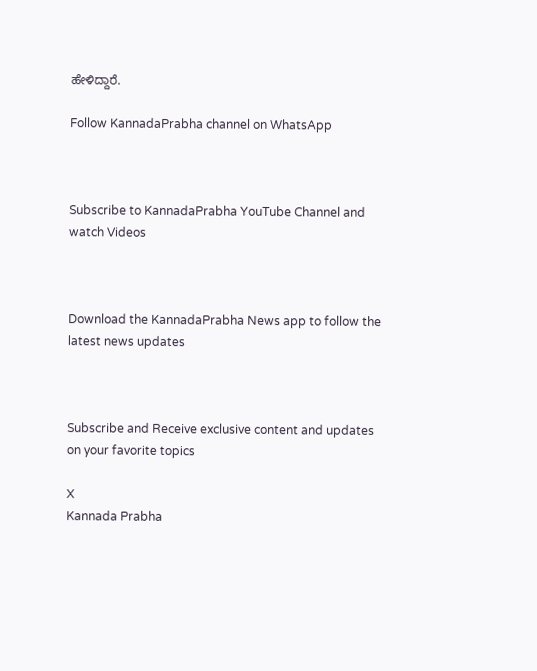ಹೇಳಿದ್ದಾರೆ.

Follow KannadaPrabha channel on WhatsApp



Subscribe to KannadaPrabha YouTube Channel and watch Videos



Download the KannadaPrabha News app to follow the latest news updates



Subscribe and Receive exclusive content and updates on your favorite topics

X
Kannada Prabha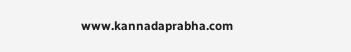www.kannadaprabha.com